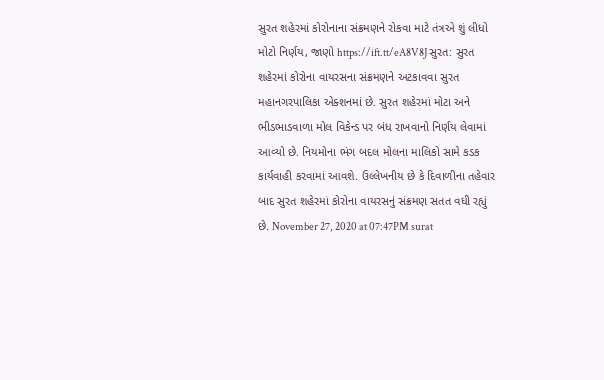સુરત શહેરમાં કોરોનાના સંક્રમણને રોકવા માટે તંત્રએ શું લીધો મોટો નિર્ણય, જાણો https://ift.tt/eA8V8J સુરત: સુરત શહેરમાં કોરોના વાયરસના સંક્રમણને અટકાવવા સુરત મહાનગરપાલિકા એક્શનમાં છે. સુરત શહેરમાં મોટા અને ભીડભાડવાળા મોલ વિકેન્ડ પર બંધ રાખવાનો નિર્ણય લેવામાં આવ્યો છે. નિયમોના ભંગ બદલ મોલના માલિકો સામે કડક કાર્યવાહી કરવામાં આવશે. ઉલ્લેખનીય છે કે દિવાળીના તહેવાર બાદ સુરત શહેરમાં કોરોના વાયરસનું સંક્રમણ સતત વધી રહ્યું છે. November 27, 2020 at 07:47PM surat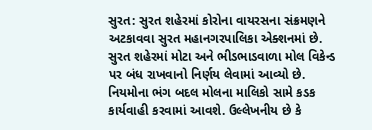સુરત: સુરત શહેરમાં કોરોના વાયરસના સંક્રમણને અટકાવવા સુરત મહાનગરપાલિકા એક્શનમાં છે. સુરત શહેરમાં મોટા અને ભીડભાડવાળા મોલ વિકેન્ડ પર બંધ રાખવાનો નિર્ણય લેવામાં આવ્યો છે. નિયમોના ભંગ બદલ મોલના માલિકો સામે કડક કાર્યવાહી કરવામાં આવશે. ઉલ્લેખનીય છે કે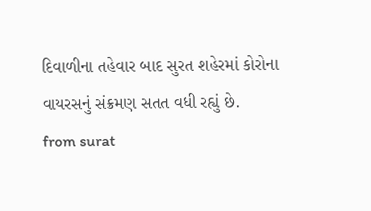દિવાળીના તહેવાર બાદ સુરત શહેરમાં કોરોના વાયરસનું સંક્રમણ સતત વધી રહ્યું છે.
from surat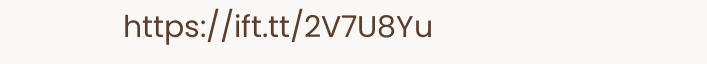https://ift.tt/2V7U8Yu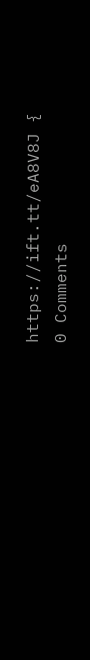https://ift.tt/eA8V8J {
0 Comments